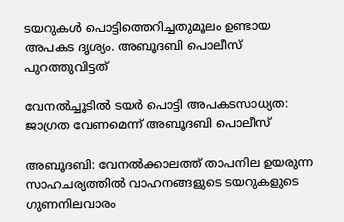ടയറുകൾ പൊട്ടിത്തെറിച്ചതുമൂലം ഉണ്ടായ അപകട ദൃശ്യം. അബൂദബി പൊലീസ് പുറത്തുവിട്ടത്

വേനൽച്ചൂടിൽ ടയർ പൊട്ടി അപകടസാധ്യത: ജാഗ്രത വേണമെന്ന് അബൂദബി പൊലീസ്

അബൂദബി: വേനൽക്കാലത്ത് താപനില ഉയരുന്ന സാഹചര്യത്തിൽ വാഹനങ്ങളുടെ ടയറുകളുടെ ഗുണനിലവാരം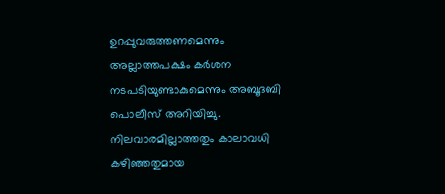ഉറപ്പുവരുത്തണമെന്നും അല്ലാത്തപക്ഷം കർശന നടപടിയുണ്ടാകുമെന്നും അബൂദബി പൊലീസ് അറിയിച്ചു. നിലവാരമില്ലാത്തതും കാലാവധി കഴിഞ്ഞതുമായ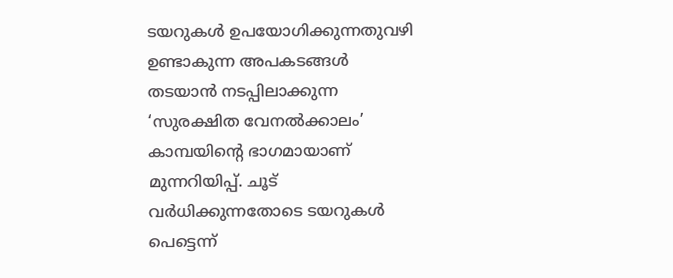ടയറുകൾ ഉപയോഗിക്കുന്നതുവഴി ഉണ്ടാകുന്ന അപകടങ്ങൾ തടയാൻ നടപ്പിലാക്കുന്ന ‘സുരക്ഷിത വേനൽക്കാലം’ കാമ്പയിന്‍റെ ഭാഗമായാണ് മുന്നറിയിപ്പ്. ചൂട് വർധിക്കുന്നതോടെ ടയറുകൾ പെട്ടെന്ന്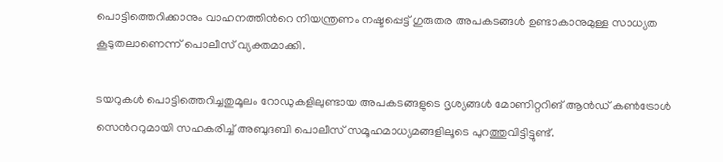പൊട്ടിത്തെറിക്കാനും വാഹനത്തിന്‍റെ നിയന്ത്രണം നഷ്ടപ്പെട്ട് ഗുരുതര അപകടങ്ങൾ ഉണ്ടാകാനുമുള്ള സാധ്യത കൂടുതലാണെന്ന് പൊലീസ് വ്യക്തമാക്കി.

ടയറുകൾ പൊട്ടിത്തെറിച്ചതുമൂലം റോഡുകളിലുണ്ടായ അപകടങ്ങളുടെ ദൃശ്യങ്ങൾ മോണിറ്ററിങ് ആൻഡ് കൺട്രോൾ സെന്‍ററുമായി സഹകരിച്ച് അബുദബി പൊലീസ് സമൂഹമാധ്യമങ്ങളിലൂടെ പുറത്തുവിട്ടിട്ടുണ്ട്.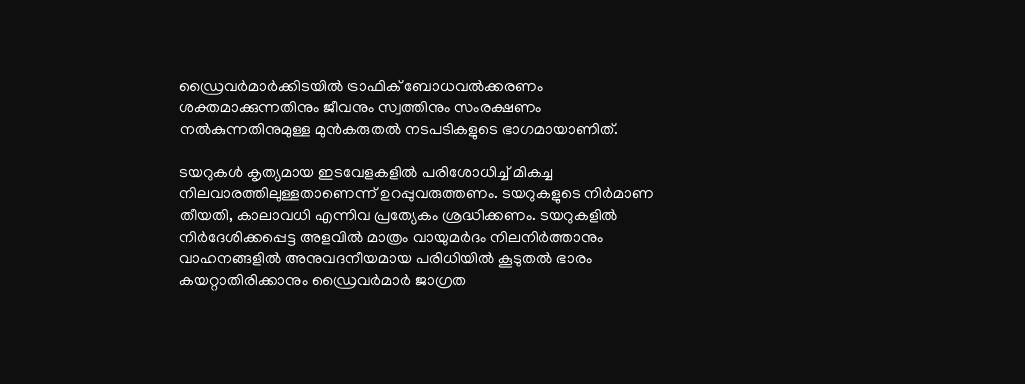ഡ്രൈവർമാർക്കിടയിൽ ട്രാഫിക് ബോധവൽക്കരണം ശക്തമാക്കുന്നതിനും ജീവനും സ്വത്തിനും സംരക്ഷണം നൽകുന്നതിനുമുള്ള മുൻകരുതൽ നടപടികളുടെ ഭാഗമായാണിത്.

ടയറുകൾ കൃത്യമായ ഇടവേളകളിൽ പരിശോധിച്ച് മികച്ച നിലവാരത്തിലുള്ളതാണെന്ന് ഉറപ്പുവരുത്തണം. ടയറുകളുടെ നിർമാണ തീയതി, കാലാവധി എന്നിവ പ്രത്യേകം ശ്രദ്ധിക്കണം. ടയറുകളിൽ നിർദേശിക്കപ്പെട്ട അളവിൽ മാത്രം വായുമർദം നിലനിർത്താനും വാഹനങ്ങളിൽ അനുവദനീയമായ പരിധിയിൽ കൂടുതൽ ഭാരം കയറ്റാതിരിക്കാനും ഡ്രൈവർമാർ ജാഗ്രത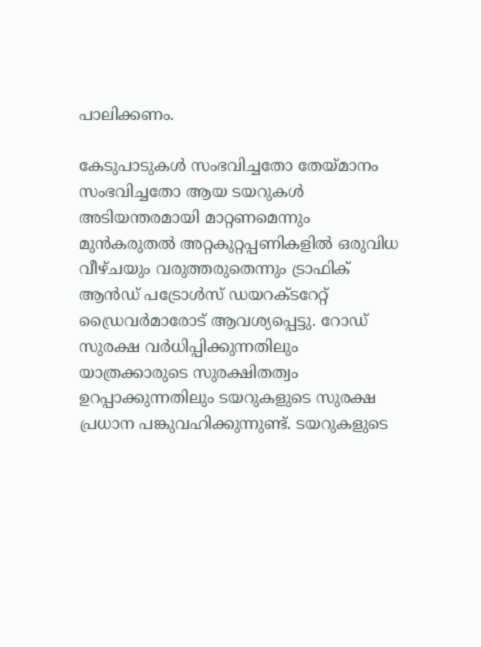പാലിക്കണം.

കേടുപാടുകൾ സംഭവിച്ചതോ തേയ്മാനം സംഭവിച്ചതോ ആയ ടയറുകൾ അടിയന്തരമായി മാറ്റണമെന്നും മുൻകരുതൽ അറ്റകുറ്റപ്പണികളിൽ ഒരുവിധ വീഴ്ചയും വരുത്തരുതെന്നും ട്രാഫിക് ആൻഡ് പട്രോൾസ് ഡയറക്ടറേറ്റ് ഡ്രൈവർമാരോട് ആവശ്യപ്പെട്ടു. റോഡ് സുരക്ഷ വർധിപ്പിക്കുന്നതിലും യാത്രക്കാരുടെ സുരക്ഷിതത്വം ഉറപ്പാക്കുന്നതിലും ടയറുകളുടെ സുരക്ഷ പ്രധാന പങ്കുവഹിക്കുന്നുണ്ട്. ടയറുകളുടെ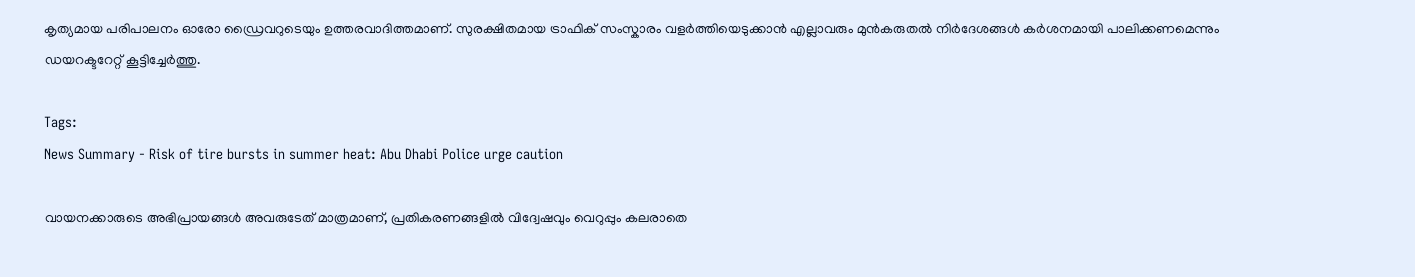കൃത്യമായ പരിപാലനം ഓരോ ഡ്രൈവറുടെയും ഉത്തരവാദിത്തമാണ്. സുരക്ഷിതമായ ട്രാഫിക് സംസ്കാരം വളർത്തിയെടുക്കാൻ എല്ലാവരും മുൻകരുതൽ നിർദേശങ്ങൾ കർശനമായി പാലിക്കണമെന്നും ഡയറക്ടറേറ്റ് കൂട്ടിച്ചേർത്തു.

Tags:
News Summary - Risk of tire bursts in summer heat: Abu Dhabi Police urge caution

വായനക്കാരുടെ അഭിപ്രായങ്ങള്‍ അവരുടേത് മാത്രമാണ്, പ്രതികരണങ്ങളിൽ വിദ്വേഷവും വെറുപ്പും കലരാതെ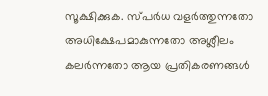സൂക്ഷിക്കുക. സ്പർധ വളർത്തുന്നതോ അധിക്ഷേപമാകുന്നതോ അശ്ലീലം കലർന്നതോ ആയ പ്രതികരണങ്ങൾ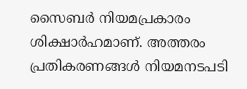സൈബർ നിയമപ്രകാരം ശിക്ഷാർഹമാണ്. അത്തരം പ്രതികരണങ്ങൾ നിയമനടപടി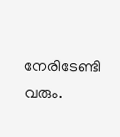നേരിടേണ്ടി വരും.